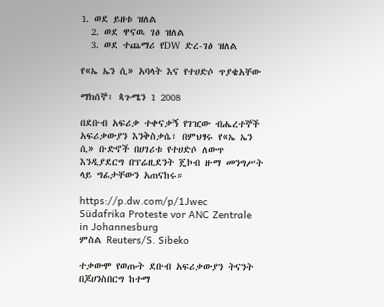1. ወደ ይዘቱ ዝለል
  2. ወደ ዋናዉ ገፅ ዝለል
  3. ወደ ተጨማሪ የDW ድረ-ገፅ ዝለል

የ«ኤ ኤን ሲ» አባላት እና የተሀድሶ ጥያቄአቸው

ማክሰኞ፣ ጳጉሜን 1 2008

በደቡብ አፍሪቃ ተቀናቃኝ የገዢው ብሔረተኞች አፍሪቃውያን እንቅስቃሴ፣ በምህፃሩ የ«ኤ ኤን ሲ» ቡድኖች በሀገሪቱ የተሀድሶ ለውጥ እንዲያደርግ በፕሬዚደንት ጄኮብ ዙማ መንግሥት ላይ ግፊታቸውን አጠናከሩ።

https://p.dw.com/p/1Jwec
Südafrika Proteste vor ANC Zentrale in Johannesburg
ምስል Reuters/S. Sibeko

ተቃውሞ የወጡት ደቡብ አፍሪቃውያን ትናንት በጆሀንስበርግ ከተማ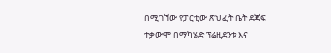በሚገኘው የፓርቲው ጽህፈት ቤት ደጃፍ ተቃውሞ በማካሄድ ፕሬዚደንቱ እና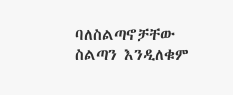ባለስልጣኖቻቸው ስልጣን እንዲለቁም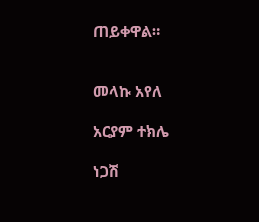ጠይቀዋል።


መላኩ አየለ

አርያም ተክሌ

ነጋሽ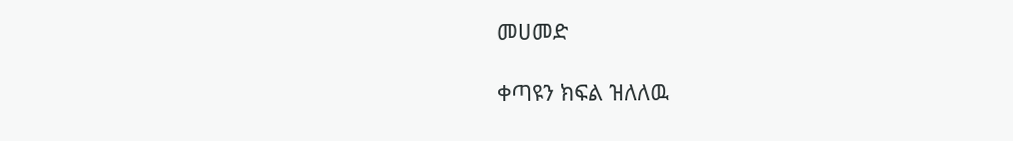መሀመድ

ቀጣዩን ክፍል ዝለለዉ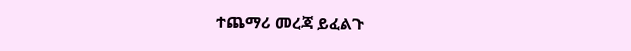ተጨማሪ መረጃ ይፈልጉ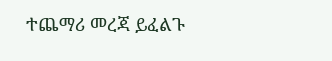ተጨማሪ መረጃ ይፈልጉ